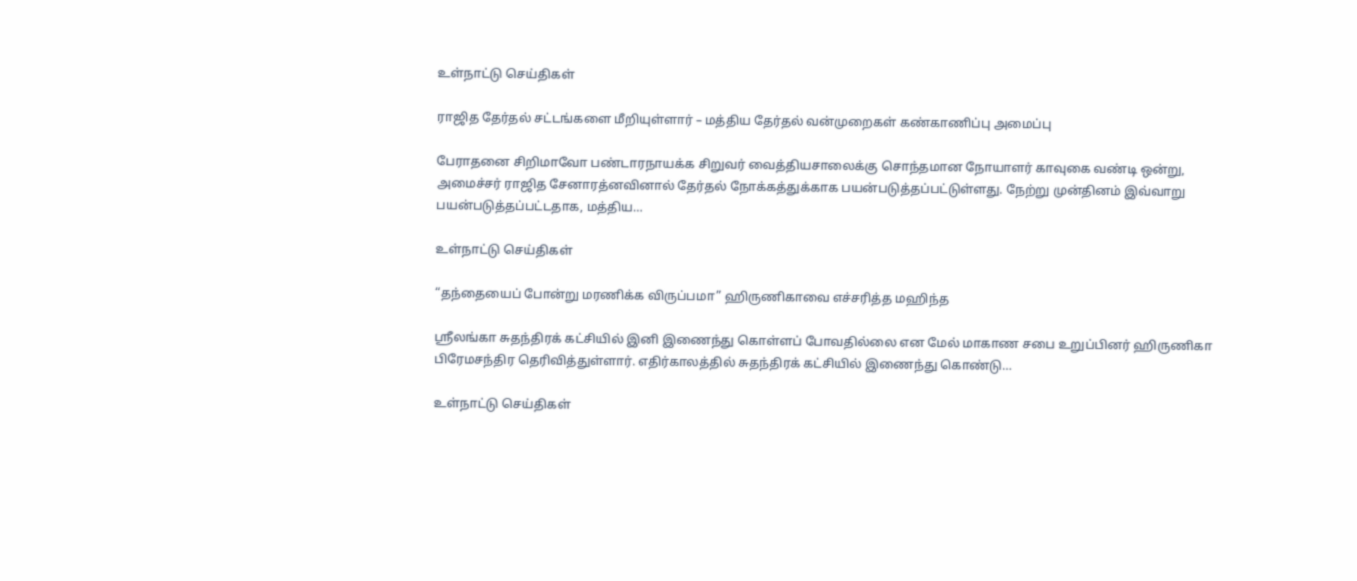உள்நாட்டு செய்திகள்

ராஜித தேர்தல் சட்டங்களை மீறியுள்ளார் – மத்திய தேர்தல் வன்முறைகள் கண்காணிப்பு அமைப்பு

பேராதனை சிறிமாவோ பண்டாரநாயக்க சிறுவர் வைத்தியசாலைக்கு சொந்தமான நோயாளர் காவுகை வண்டி ஒன்று, அமைச்சர் ராஜித சேனாரத்னவினால் தேர்தல் நோக்கத்துக்காக பயன்படுத்தப்பட்டுள்ளது. நேற்று முன்தினம் இவ்வாறு பயன்படுத்தப்பட்டதாக, மத்திய…

உள்நாட்டு செய்திகள்

“தந்தையைப் போன்று மரணிக்க விருப்பமா” ஹிருணிகாவை எச்சரித்த மஹிந்த

ஸ்ரீலங்கா சுதந்திரக் கட்சியில் இனி இணைந்து கொள்ளப் போவதில்லை என மேல் மாகாண சபை உறுப்பினர் ஹிருணிகா பிரேமசந்திர தெரிவித்துள்ளார். எதிர்காலத்தில் சுதந்திரக் கட்சியில் இணைந்து கொண்டு…

உள்நாட்டு செய்திகள்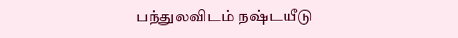பந்துலவிடம் நஷ்டயீடு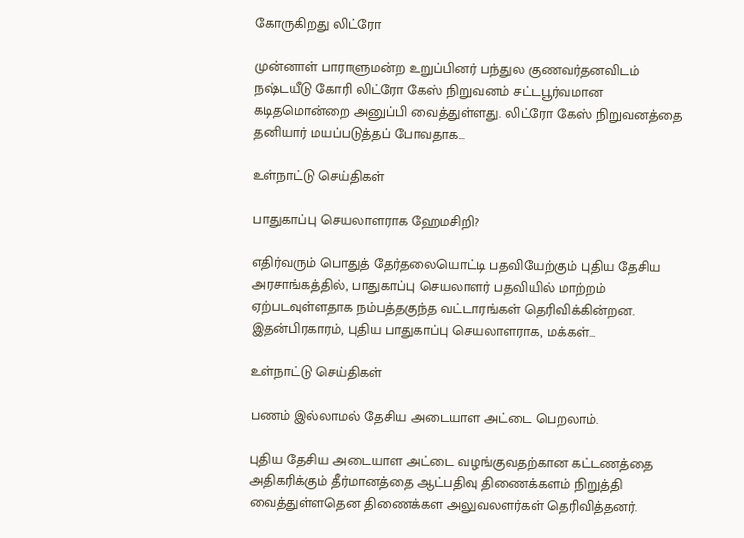கோருகிறது லிட்ரோ

முன்னாள் பாராளுமன்ற உறுப்பினர் பந்துல குணவர்தனவிடம் நஷ்டயீடு கோரி லிட்ரோ கேஸ் நிறுவனம் சட்டபூர்வமான கடிதமொன்றை அனுப்பி வைத்துள்ளது. லிட்ரோ கேஸ் நிறுவனத்தை தனியார் மயப்படுத்தப் போவதாக…

உள்நாட்டு செய்திகள்

பாதுகாப்பு செயலாளராக ஹேமசிறி?

எதிர்வரும் பொதுத் தேர்தலையொட்டி பதவியேற்கும் புதிய தேசிய அரசாங்கத்தில், பாதுகாப்பு செயலாளர் பதவியில் மாற்றம் ஏற்படவுள்ளதாக நம்பத்தகுந்த வட்டாரங்கள் தெரிவிக்கின்றன. இதன்பிரகாரம், புதிய பாதுகாப்பு செயலாளராக, மக்கள்…

உள்நாட்டு செய்திகள்

பணம் இல்லாமல் தேசிய அடையாள அட்டை பெறலாம்.

புதிய தேசிய அடையாள அட்டை வழங்குவதற்கான கட்டணத்தை அதிகரிக்கும் தீர்மானத்தை ஆட்பதிவு திணைக்களம் நிறுத்தி வைத்துள்ளதென திணைக்கள அலுவலளர்கள் தெரிவித்தனர்.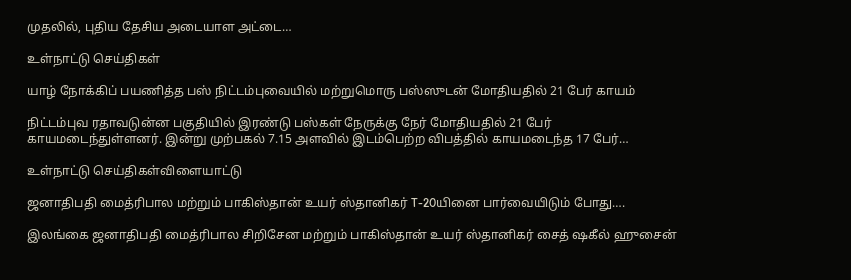முதலில், புதிய தேசிய அடையாள அட்டை…

உள்நாட்டு செய்திகள்

யாழ் நோக்கிப் பயணித்த பஸ் நிட்டம்புவையில் மற்றுமொரு பஸ்ஸுடன் மோதியதில் 21 பேர் காயம்

நிட்டம்புவ ரதாவடுன்ன பகுதியில் இரண்டு பஸ்கள் நேருக்கு நேர் மோதியதில் 21 பேர் காயமடைந்துள்ளனர். இன்று முற்பகல் 7.15 அளவில் இடம்பெற்ற விபத்தில் காயமடைந்த 17 பேர்…

உள்நாட்டு செய்திகள்விளையாட்டு

ஜனாதிபதி மைத்ரிபால மற்றும் பாகிஸ்தான் உயர் ஸ்தானிகர் T-20யினை பார்வையிடும் போது….

இலங்கை ஜனாதிபதி மைத்ரிபால சிறிசேன மற்றும் பாகிஸ்தான் உயர் ஸ்தானிகர் சைத் ஷகீல் ஹுசைன்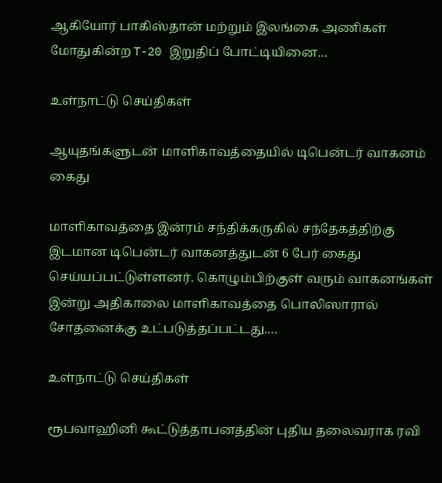ஆகியோர் பாகிஸ்தான் மற்றும் இலங்கை அணிகள் மோதுகின்ற T-20 இறுதிப் போட்டியினை…

உள்நாட்டு செய்திகள்

ஆயுதங்களுடன் மாளிகாவத்தையில் டிபென்டர் வாகனம் கைது

மாளிகாவத்தை இன்ரம் சந்திக்கருகில் சந்தேகத்திற்கு இடமான டிபென்டர் வாகனத்துடன் 6 பேர் கைது செய்யப்பட்டுள்ளனர். கொழும்பிற்குள் வரும் வாகனங்கள் இன்று அதிகாலை மாளிகாவத்தை பொலிஸாரால் சோதனைக்கு உட்படுத்தப்பட்டது.…

உள்நாட்டு செய்திகள்

ரூபவாஹினி கூட்டுத்தாபனத்தின் புதிய தலைவராக ரவி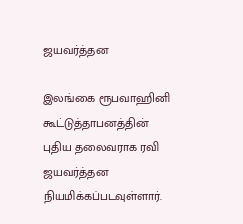ஜயவர்த்தன

இலங்கை ரூபவாஹினி கூட்டுத்தாபனத்தின் புதிய தலைவராக ரவி ஜயவர்த்தன நியமிக்கப்படவுள்ளார்.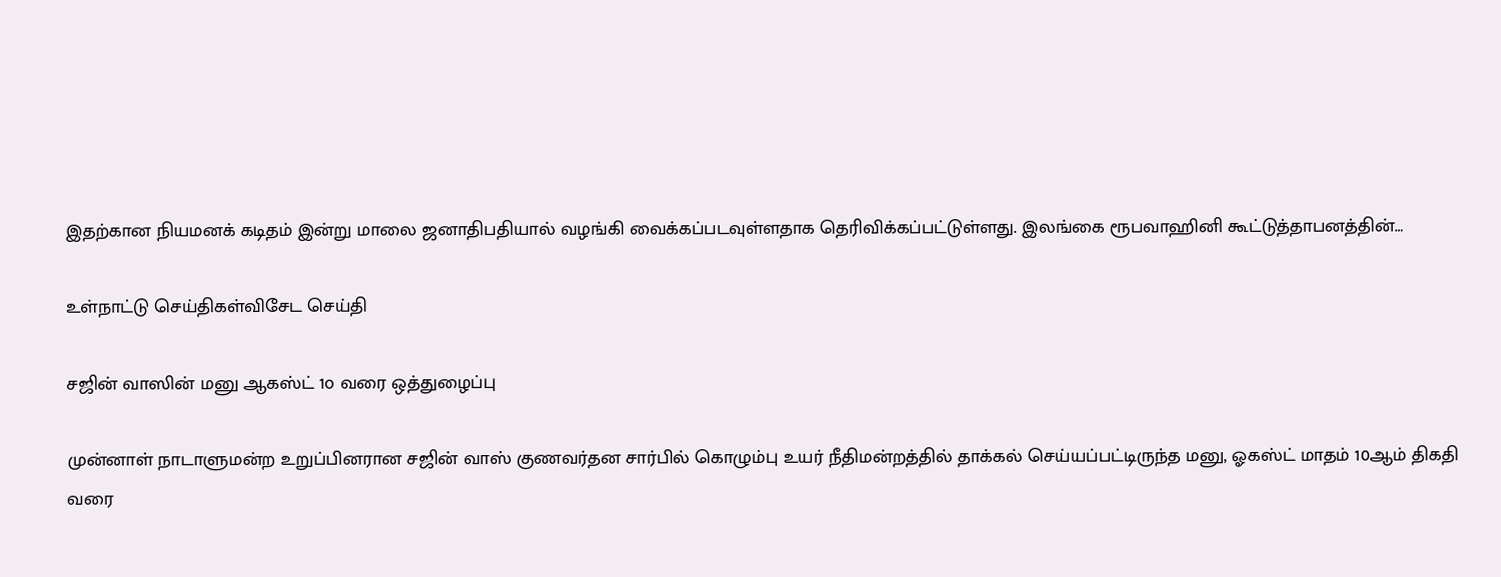இதற்கான நியமனக் கடிதம் இன்று மாலை ஜனாதிபதியால் வழங்கி வைக்கப்படவுள்ளதாக தெரிவிக்கப்பட்டுள்ளது. இலங்கை ரூபவாஹினி கூட்டுத்தாபனத்தின்…

உள்நாட்டு செய்திகள்விசேட செய்தி

சஜின் வாஸின் மனு ஆகஸ்ட் 1௦ வரை ஒத்துழைப்பு

முன்னாள் நாடாளுமன்ற உறுப்பினரான சஜின் வாஸ் குணவர்தன சார்பில் கொழும்பு உயர் நீதிமன்றத்தில் தாக்கல் செய்யப்பட்டிருந்த மனு, ஓகஸ்ட் மாதம் 10ஆம் திகதி வரை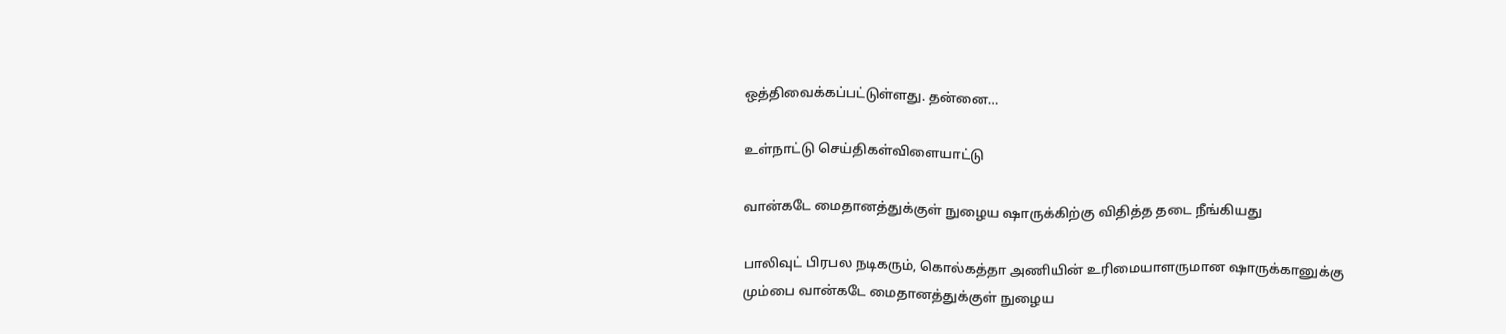ஒத்திவைக்கப்பட்டுள்ளது. தன்னை…

உள்நாட்டு செய்திகள்விளையாட்டு

வான்கடே மைதானத்துக்குள் நுழைய ஷாருக்கிற்கு விதித்த தடை நீங்கியது

பாலிவுட் பிரபல நடிகரும், கொல்கத்தா அணியின் உரிமையாளருமான ஷாருக்கானுக்கு மும்பை வான்கடே மைதானத்துக்குள் நுழைய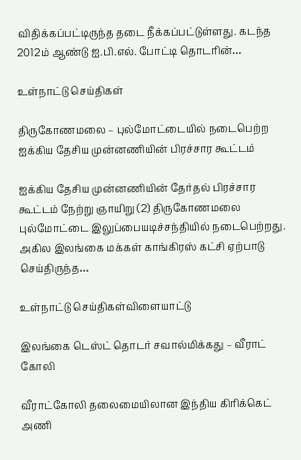விதிக்கப்பட்டிருந்த தடை நீக்கப்பட்டுள்ளது. கடந்த 2012ம் ஆண்டு ஐ.பி.எல். போட்டி தொடரின்…

உள்நாட்டு செய்திகள்

திருகோணமலை – புல்மோட்டையில் நடைபெற்ற ஐக்கிய தேசிய முன்னணியின் பிரச்சார கூட்டம்

ஐக்கிய தேசிய முன்னணியின் தேர்தல் பிரச்சார கூட்டம் நேற்று ஞாயிறு (2) திருகோணமலை புல்மோட்டை இலுப்பையடிச்சந்தியில் நடைபெற்றது. அகில இலங்கை மக்கள் காங்கிரஸ் கட்சி ஏற்பாடு செய்திருந்த…

உள்நாட்டு செய்திகள்விளையாட்டு

இலங்கை டெஸ்ட் தொடர் சவால்மிக்கது – வீராட் கோலி

வீராட்கோலி தலைமையிலான இந்திய கிரிக்கெட் அணி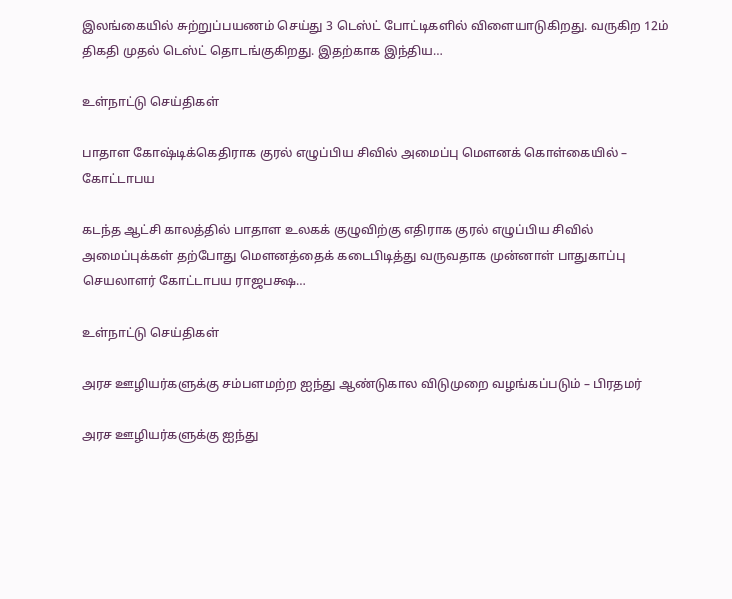இலங்கையில் சுற்றுப்பயணம் செய்து 3 டெஸ்ட் போட்டிகளில் விளையாடுகிறது. வருகிற 12ம் திகதி முதல் டெஸ்ட் தொடங்குகிறது. இதற்காக இந்திய…

உள்நாட்டு செய்திகள்

பாதாள கோஷ்டிக்கெதிராக குரல் எழுப்பிய சிவில் அமைப்பு மௌனக் கொள்கையில் – கோட்டாபய

கடந்த ஆட்சி காலத்தில் பாதாள உலகக் குழுவிற்கு எதிராக குரல் எழுப்பிய சிவில் அமைப்புக்கள் தற்போது மௌனத்தைக் கடைபிடித்து வருவதாக முன்னாள் பாதுகாப்பு செயலாளர் கோட்டாபய ராஜபக்ஷ…

உள்நாட்டு செய்திகள்

அரச ஊழியர்களுக்கு சம்பளமற்ற ஐந்து ஆண்டுகால விடுமுறை வழங்கப்படும் – பிரதமர்

அரச ஊழியர்களுக்கு ஐந்து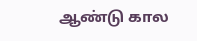ஆண்டு கால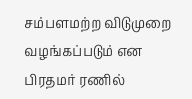சம்பளமற்ற விடுமுறை வழங்கப்படும் என பிரதமர் ரணில்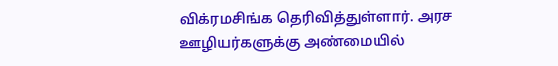விக்ரமசிங்க தெரிவித்துள்ளார். அரச ஊழியர்களுக்கு அண்மையில்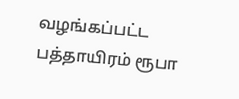வழங்கப்பட்ட பத்தாயிரம் ரூபா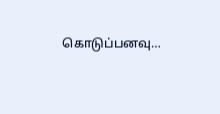கொடுப்பனவு…